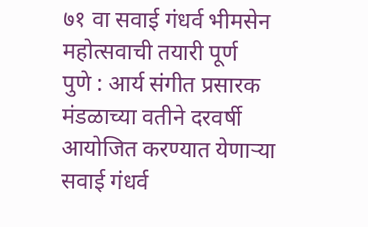७१ वा सवाई गंधर्व भीमसेन महोत्सवाची तयारी पूर्ण
पुणे : आर्य संगीत प्रसारक मंडळाच्या वतीने दरवर्षी आयोजित करण्यात येणाऱ्या सवाई गंधर्व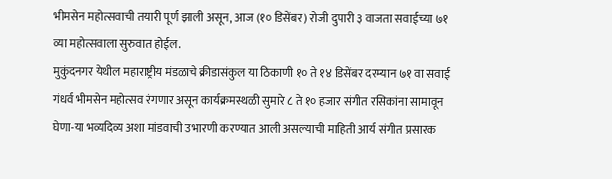भीमसेन महोत्सवाची तयारी पूर्ण झाली असून, आज (१० डिसेंबर) रोजी दुपारी ३ वाजता सवाईच्या ७१ व्या महोत्सवाला सुरुवात होईल.
मुकुंदनगर येथील महाराष्ट्रीय मंडळाचे क्रीडासंकुल या ठिकाणी १० ते १४ डिसेंबर दरम्यान ७१ वा सवाई गंधर्व भीमसेन महोत्सव रंगणार असून कार्यक्रमस्थळी सुमारे ८ ते १० हजार संगीत रसिकांना सामावून घेणा-या भव्यदिव्य अशा मांडवाची उभारणी करण्यात आली असल्याची माहिती आर्य संगीत प्रसारक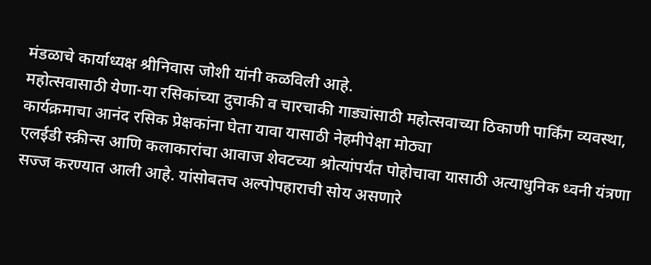मंडळाचे कार्याध्यक्ष श्रीनिवास जोशी यांनी कळविली आहे.
महोत्सवासाठी येणा-या रसिकांच्या दुचाकी व चारचाकी गाड्यांसाठी महोत्सवाच्या ठिकाणी पार्किंग व्यवस्था, कार्यक्रमाचा आनंद रसिक प्रेक्षकांना घेता यावा यासाठी नेहमीपेक्षा मोठ्या
एलईडी स्क्रीन्स आणि कलाकारांचा आवाज शेवटच्या श्रोत्यांपर्यंत पोहोचावा यासाठी अत्याधुनिक ध्वनी यंत्रणा सज्ज करण्यात आली आहे. यांसोबतच अल्पोपहाराची सोय असणारे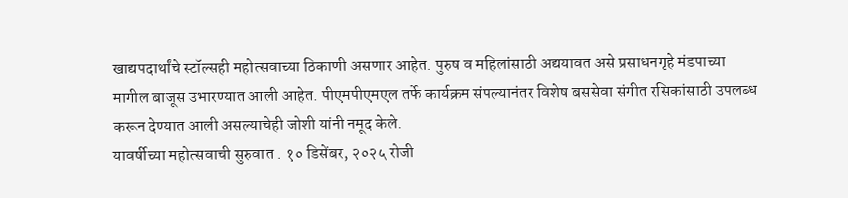खाद्यपदार्थांचे स्टॉल्सही महोत्सवाच्या ठिकाणी असणार आहेत. पुरुष व महिलांसाठी अद्ययावत असे प्रसाधनगृहे मंडपाच्या मागील बाजूस उभारण्यात आली आहेत. पीएमपीएमएल तर्फे कार्यक्रम संपल्यानंतर विशेष बससेवा संगीत रसिकांसाठी उपलब्ध करून देण्यात आली असल्याचेही जोशी यांनी नमूद केले.
यावर्षीच्या महोत्सवाची सुरुवात . १० डिसेंबर, २०२५ रोजी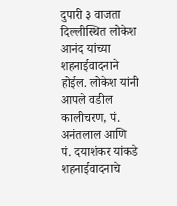दुपारी ३ वाजता दिल्लीस्थित लोकेश आनंद यांच्या शहनाईवादनाने होईल. लोकेश यांनी आपले वडील कालीचरण, पं. अनंतलाल आणि पं. दयाशंकर यांकडे शहनाईवादनाचे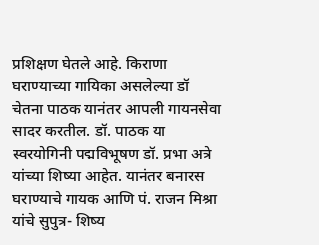प्रशिक्षण घेतले आहे. किराणा घराण्याच्या गायिका असलेल्या डॉ चेतना पाठक यानंतर आपली गायनसेवा सादर करतील. डॉ. पाठक या स्वरयोगिनी पद्मविभूषण डॉ. प्रभा अत्रे यांच्या शिष्या आहेत. यानंतर बनारस घराण्याचे गायक आणि पं. राजन मिश्रा यांचे सुपुत्र- शिष्य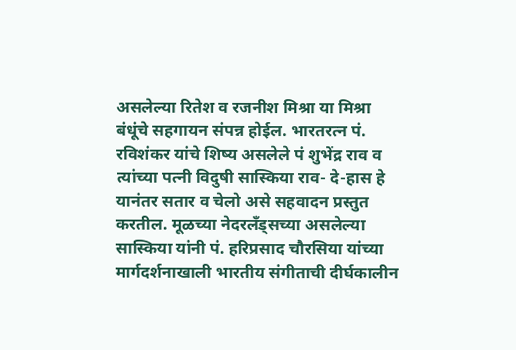असलेल्या रितेश व रजनीश मिश्रा या मिश्रा बंधूंचे सहगायन संपन्न होईल. भारतरत्न पं. रविशंकर यांचे शिष्य असलेले पं शुभेंद्र राव व त्यांच्या पत्नी विदुषी सास्किया राव- दे-हास हे यानंतर सतार व चेलो असे सहवादन प्रस्तुत करतील. मूळच्या नेदरलँड्सच्या असलेल्या सास्किया यांनी पं. हरिप्रसाद चौरसिया यांच्या मार्गदर्शनाखाली भारतीय संगीताची दीर्घकालीन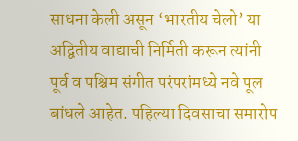साधना केली असून ‘भारतीय चेलो’ या अद्वितीय वाद्याची निर्मिती करून त्यांनी पूर्व व पश्चिम संगीत परंपरांमध्ये नवे पूल बांधले आहेत. पहिल्या दिवसाचा समारोप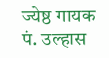ज्येष्ठ गायक पं. उल्हास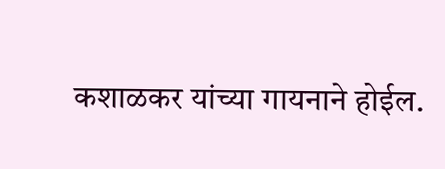कशाळकर यांच्या गायनाने होईल.